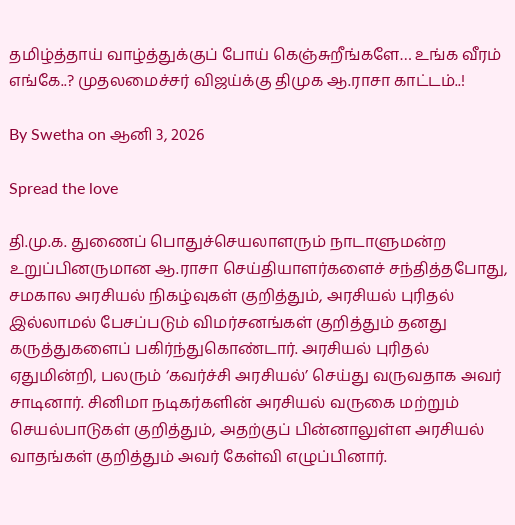தமிழ்த்தாய் வாழ்த்துக்குப் போய் கெஞ்சுறீங்களே… உங்க வீரம் எங்கே..? முதலமைச்சர் விஜய்க்கு திமுக ஆ.ராசா காட்டம்..!

By Swetha on ஆனி 3, 2026

Spread the love

தி.மு.க. துணைப் பொதுச்செயலாளரும் நாடாளுமன்ற உறுப்பினருமான ஆ.ராசா செய்தியாளர்களைச் சந்தித்தபோது, சமகால அரசியல் நிகழ்வுகள் குறித்தும், அரசியல் புரிதல் இல்லாமல் பேசப்படும் விமர்சனங்கள் குறித்தும் தனது கருத்துகளைப் பகிர்ந்துகொண்டார். அரசியல் புரிதல் ஏதுமின்றி, பலரும் ‘கவர்ச்சி அரசியல்’ செய்து வருவதாக அவர் சாடினார். சினிமா நடிகர்களின் அரசியல் வருகை மற்றும் செயல்பாடுகள் குறித்தும், அதற்குப் பின்னாலுள்ள அரசியல் வாதங்கள் குறித்தும் அவர் கேள்வி எழுப்பினார்.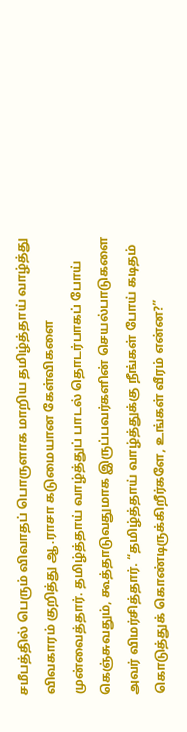சமீபத்தில் பெரும் விவாதப் பொருளாக மாறிய தமிழ்த்தாய் வாழ்த்து விவகாரம் குறித்து ஆ.ராசா கடுமையான கேள்விகளை முன்வைத்தார். தமிழ்த்தாய் வாழ்த்துப் பாடல் தொடர்பாகப் போய் கெஞ்சுவதும், கூத்தாடுவதுமாக இருப்பவர்களின் செயல்பாடுகளை அவர் விமர்சித்தார். “தமிழ்த்தாய் வாழ்த்துக்கு நீங்கள் போய் கடிதம் கொடுத்துக் கொண்டிருக்கிறீர்களே, உங்கள் வீரம் என்ன?”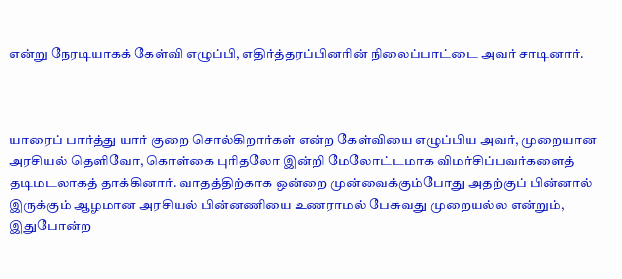என்று நேரடியாகக் கேள்வி எழுப்பி, எதிர்த்தரப்பினரின் நிலைப்பாட்டை அவர் சாடினார்.



யாரைப் பார்த்து யார் குறை சொல்கிறார்கள் என்ற கேள்வியை எழுப்பிய அவர், முறையான அரசியல் தெளிவோ, கொள்கை புரிதலோ இன்றி மேலோட்டமாக விமர்சிப்பவர்களைத் தடிமடலாகத் தாக்கினார். வாதத்திற்காக ஒன்றை முன்வைக்கும்போது அதற்குப் பின்னால் இருக்கும் ஆழமான அரசியல் பின்னணியை உணராமல் பேசுவது முறையல்ல என்றும், இதுபோன்ற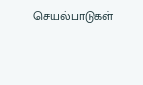செயல்பாடுகள்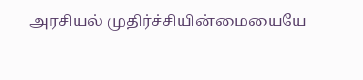அரசியல் முதிர்ச்சியின்மையையே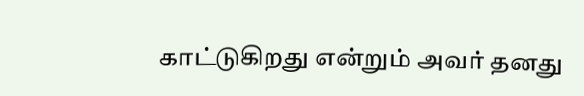காட்டுகிறது என்றும் அவர் தனது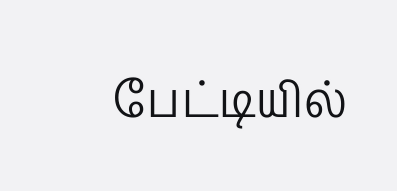பேட்டியில்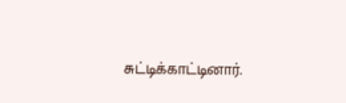சுட்டிக்காட்டினார்.